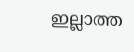ഇല്ലാത്ത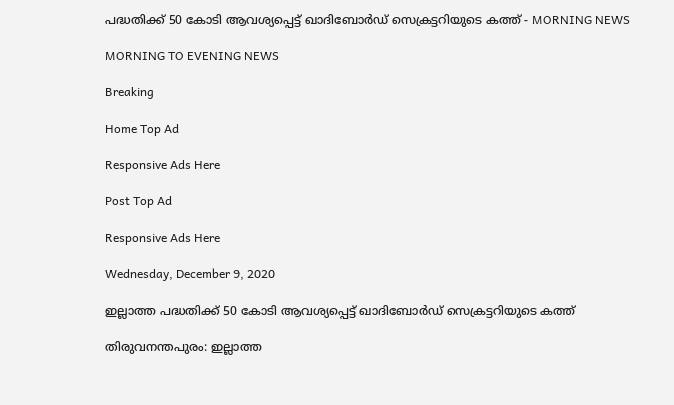പദ്ധതിക്ക് 50 കോടി ആവശ്യപ്പെട്ട് ഖാദിബോര്‍ഡ് സെക്രട്ടറിയുടെ കത്ത് - MORNING NEWS

MORNING TO EVENING NEWS

Breaking

Home Top Ad

Responsive Ads Here

Post Top Ad

Responsive Ads Here

Wednesday, December 9, 2020

ഇല്ലാത്ത പദ്ധതിക്ക് 50 കോടി ആവശ്യപ്പെട്ട് ഖാദിബോര്‍ഡ് സെക്രട്ടറിയുടെ കത്ത്

തിരുവനന്തപുരം: ഇല്ലാത്ത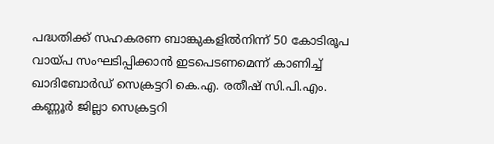പദ്ധതിക്ക് സഹകരണ ബാങ്കുകളിൽനിന്ന് 50 കോടിരൂപ വായ്പ സംഘടിപ്പിക്കാൻ ഇടപെടണമെന്ന് കാണിച്ച് ഖാദിബോർഡ് സെക്രട്ടറി കെ.എ. രതീഷ് സി.പി.എം. കണ്ണൂർ ജില്ലാ സെക്രട്ടറി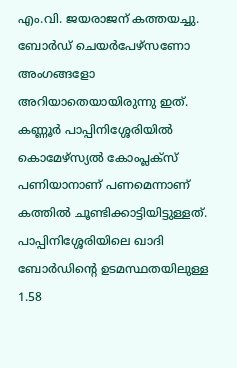എം.വി. ജയരാജന് കത്തയച്ചു. ബോർഡ് ചെയർപേഴ്‌സണോ അംഗങ്ങളോ അറിയാതെയായിരുന്നു ഇത്. കണ്ണൂർ പാപ്പിനിശ്ശേരിയിൽ കൊമേഴ്‌സ്യൽ കോംപ്ലക്‌സ് പണിയാനാണ് പണമെന്നാണ് കത്തിൽ ചൂണ്ടിക്കാട്ടിയിട്ടുള്ളത്. പാപ്പിനിശ്ശേരിയിലെ ഖാദി ബോർഡിന്റെ ഉടമസ്ഥതയിലുള്ള 1.58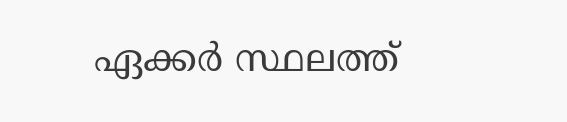ഏക്കർ സ്ഥലത്ത്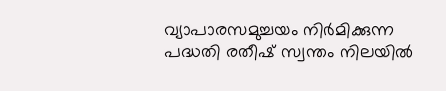വ്യാപാരസമുച്ചയം നിർമിക്കുന്ന പദ്ധതി രതീഷ് സ്വന്തം നിലയിൽ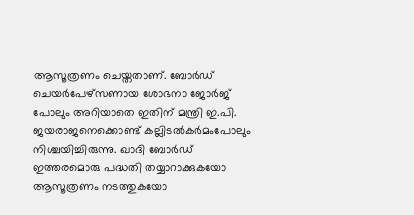ആസൂത്രണം ചെയ്തതാണ്. ബോർഡ് ചെയർപേഴ്‌സണായ ശോഭനാ ജോർജ് പോലും അറിയാതെ ഇതിന് മന്ത്രി ഇ.പി. ജയരാജനെക്കൊണ്ട് കല്ലിടൽകർമംപോലും നിശ്ചയിച്ചിരുന്നു. ഖാദി ബോർഡ് ഇത്തരമൊരു പദ്ധതി തയ്യാറാക്കുകയോ ആസൂത്രണം നടത്തുകയോ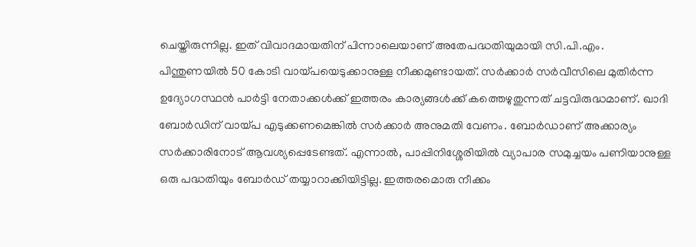ചെയ്തിരുന്നില്ല. ഇത് വിവാദമായതിന് പിന്നാലെയാണ് അതേപദ്ധതിയുമായി സി.പി.എം. പിന്തുണയിൽ 50 കോടി വായ്പയെടുക്കാനുള്ള നീക്കമുണ്ടായത്. സർക്കാർ സർവീസിലെ മുതിർന്ന ഉദ്യോഗസ്ഥൻ പാർട്ടി നേതാക്കൾക്ക് ഇത്തരം കാര്യങ്ങൾക്ക് കത്തെഴുതുന്നത് ചട്ടവിരുദ്ധമാണ്. ഖാദി ബോർഡിന് വായ്പ എടുക്കണമെങ്കിൽ സർക്കാർ അനുമതി വേണം. ബോർഡാണ് അക്കാര്യം സർക്കാരിനോട് ആവശ്യപ്പെടേണ്ടത്. എന്നാൽ, പാപ്പിനിശ്ശേരിയിൽ വ്യാപാര സമുച്ചയം പണിയാനുള്ള ഒരു പദ്ധതിയും ബോർഡ് തയ്യാറാക്കിയിട്ടില്ല. ഇത്തരമൊരു നീക്കം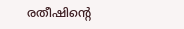രതീഷിന്റെ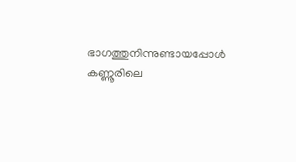ഭാഗത്തുനിന്നുണ്ടായപ്പോൾ കണ്ണൂരിലെ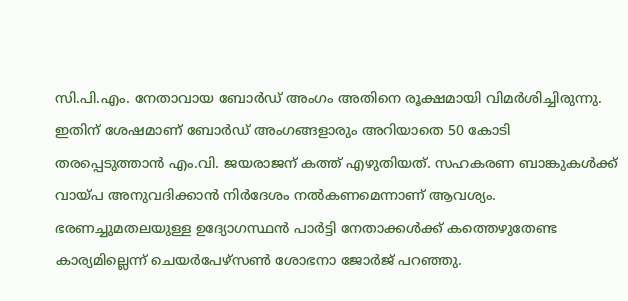സി.പി.എം. നേതാവായ ബോർഡ് അംഗം അതിനെ രൂക്ഷമായി വിമർശിച്ചിരുന്നു. ഇതിന് ശേഷമാണ് ബോർഡ് അംഗങ്ങളാരും അറിയാതെ 50 കോടി തരപ്പെടുത്താൻ എം.വി. ജയരാജന് കത്ത് എഴുതിയത്. സഹകരണ ബാങ്കുകൾക്ക് വായ്പ അനുവദിക്കാൻ നിർദേശം നൽകണമെന്നാണ് ആവശ്യം. ഭരണച്ചുമതലയുള്ള ഉദ്യോഗസ്ഥൻ പാർട്ടി നേതാക്കൾക്ക് കത്തെഴുതേണ്ട കാര്യമില്ലെന്ന് ചെയർപേഴ്‌സൺ ശോഭനാ ജോർജ് പറഞ്ഞു.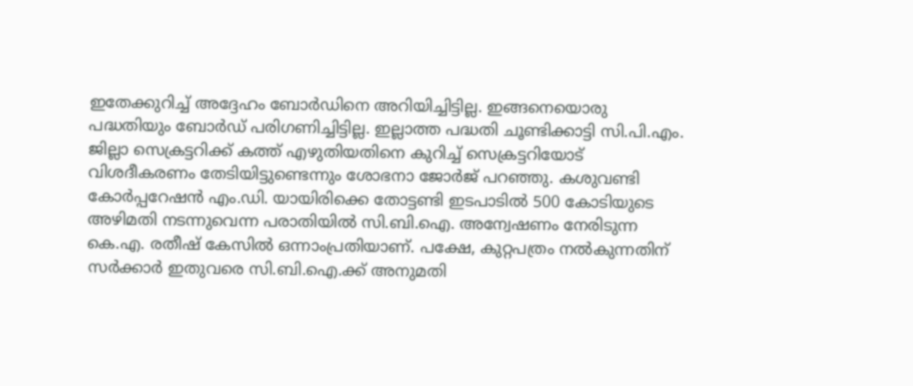ഇതേക്കുറിച്ച് അദ്ദേഹം ബോർഡിനെ അറിയിച്ചിട്ടില്ല. ഇങ്ങനെയൊരു പദ്ധതിയും ബോർഡ് പരിഗണിച്ചിട്ടില്ല. ഇല്ലാത്ത പദ്ധതി ചൂണ്ടിക്കാട്ടി സി.പി.എം. ജില്ലാ സെക്രട്ടറിക്ക് കത്ത് എഴുതിയതിനെ കുറിച്ച് സെക്രട്ടറിയോട് വിശദീകരണം തേടിയിട്ടുണ്ടെന്നും ശോഭനാ ജോർജ് പറഞ്ഞു. കശുവണ്ടി കോർപ്പറേഷൻ എം.ഡി. യായിരിക്കെ തോട്ടണ്ടി ഇടപാടിൽ 500 കോടിയുടെ അഴിമതി നടന്നുവെന്ന പരാതിയിൽ സി.ബി.ഐ. അന്വേഷണം നേരിടുന്ന കെ.എ. രതീഷ് കേസിൽ ഒന്നാംപ്രതിയാണ്. പക്ഷേ, കുറ്റപത്രം നൽകുന്നതിന് സർക്കാർ ഇതുവരെ സി.ബി.ഐ.ക്ക് അനുമതി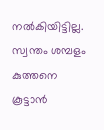നൽകിയിട്ടില്ല. സ്വന്തം ശമ്പളം കുത്തനെ കൂട്ടാൻ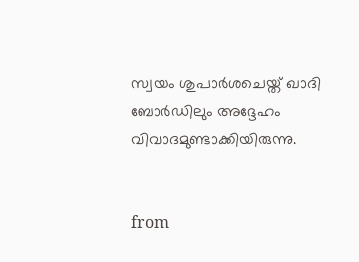സ്വയം ശുപാർശചെയ്ത് ഖാദി ബോർഡിലും അദ്ദേഹം വിവാദമുണ്ടാക്കിയിരുന്നു.


from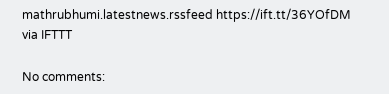mathrubhumi.latestnews.rssfeed https://ift.tt/36YOfDM
via IFTTT

No comments: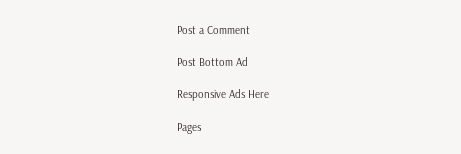Post a Comment

Post Bottom Ad

Responsive Ads Here

Pages